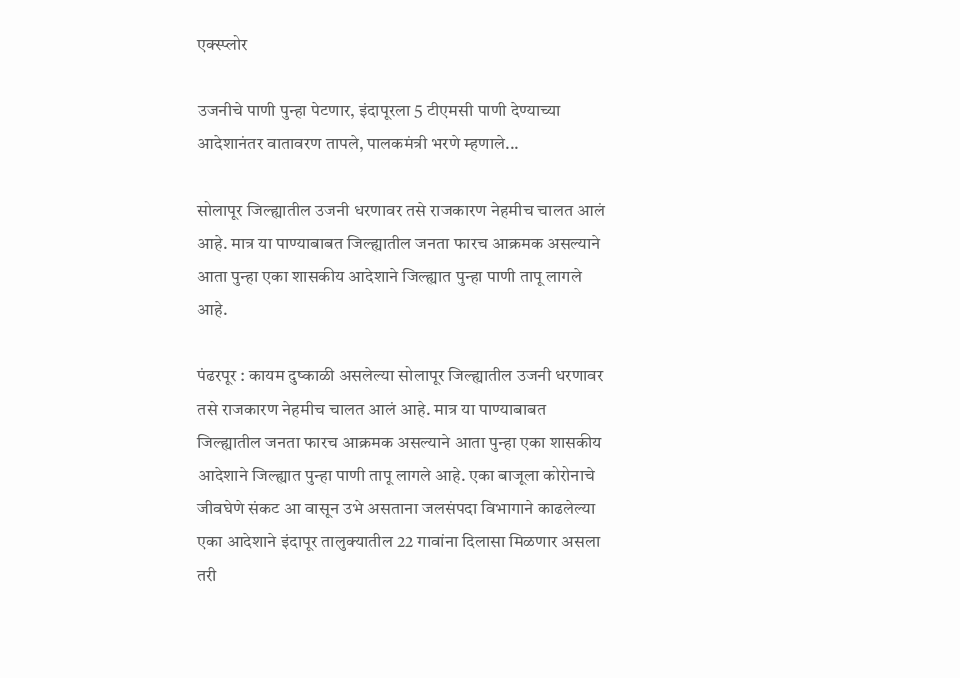एक्स्प्लोर

उजनीचे पाणी पुन्हा पेटणार, इंदापूरला 5 टीएमसी पाणी देण्याच्या आदेशानंतर वातावरण तापले, पालकमंत्री भरणे म्हणाले...

सोलापूर जिल्ह्यातील उजनी धरणावर तसे राजकारण नेहमीच चालत आलं आहे. मात्र या पाण्याबाबत जिल्ह्यातील जनता फारच आक्रमक असल्याने आता पुन्हा एका शासकीय आदेशाने जिल्ह्यात पुन्हा पाणी तापू लागले आहे.

पंढरपूर : कायम दुष्काळी असलेल्या सोलापूर जिल्ह्यातील उजनी धरणावर तसे राजकारण नेहमीच चालत आलं आहे. मात्र या पाण्याबाबत जिल्ह्यातील जनता फारच आक्रमक असल्याने आता पुन्हा एका शासकीय आदेशाने जिल्ह्यात पुन्हा पाणी तापू लागले आहे. एका बाजूला कोरोनाचे जीवघेणे संकट आ वासून उभे असताना जलसंपदा विभागाने काढलेल्या एका आदेशाने इंदापूर तालुक्यातील 22 गावांना दिलासा मिळणार असला तरी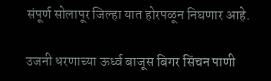संपूर्ण सोलापूर जिल्हा यात होरपळून निघणार आहे.

उजनी धरणाच्या ऊर्ध्व बाजूस बिगर सिंचन पाणी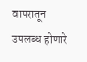वापरातून उपलब्ध होणारे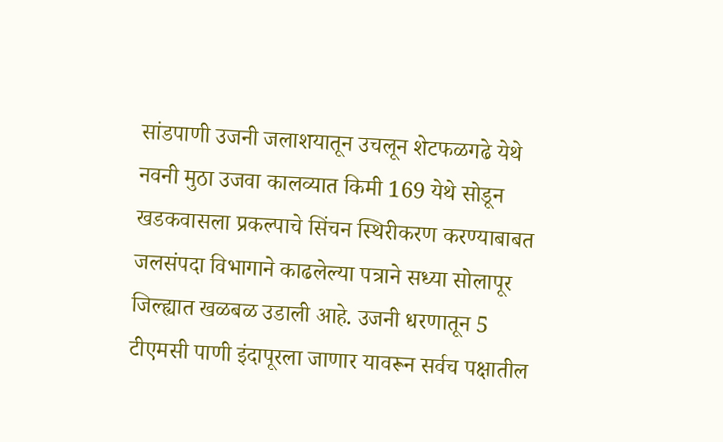सांडपाणी उजनी जलाशयातून उचलून शेटफळगढे येथे नवनी मुठा उजवा कालव्यात किमी 169 येथे सोडून खडकवासला प्रकल्पाचे सिंचन स्थिरीकरण करण्याबाबत जलसंपदा विभागाने काढलेल्या पत्राने सध्या सोलापूर जिल्ह्यात खळबळ उडाली आहे. उजनी धरणातून 5 टीएमसी पाणी इंदापूरला जाणार यावरून सर्वच पक्षातील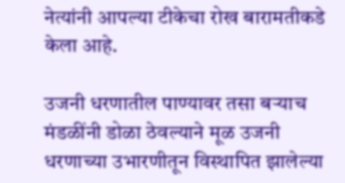नेत्यांनी आपल्या टीकेचा रोख बारामतीकडे केला आहे.

उजनी धरणातील पाण्यावर तसा बऱ्याच मंडळींनी डोळा ठेवल्याने मूळ उजनी धरणाच्या उभारणीतून विस्थापित झालेल्या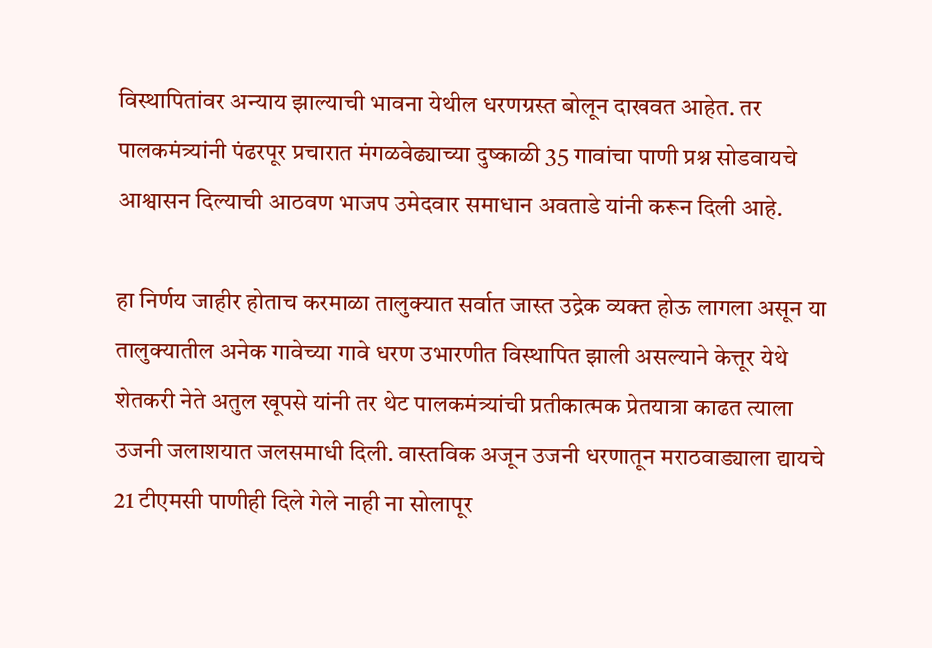विस्थापितांवर अन्याय झाल्याची भावना येथील धरणग्रस्त बोलून दाखवत आहेत. तर पालकमंत्र्यांनी पंढरपूर प्रचारात मंगळवेढ्याच्या दुष्काळी 35 गावांचा पाणी प्रश्न सोडवायचे आश्वासन दिल्याची आठवण भाजप उमेदवार समाधान अवताडे यांनी करून दिली आहे.

हा निर्णय जाहीर होताच करमाळा तालुक्यात सर्वात जास्त उद्रेक व्यक्त होऊ लागला असून या तालुक्यातील अनेक गावेच्या गावे धरण उभारणीत विस्थापित झाली असल्याने केत्तूर येथे शेतकरी नेते अतुल खूपसे यांनी तर थेट पालकमंत्र्यांची प्रतीकात्मक प्रेतयात्रा काढत त्याला उजनी जलाशयात जलसमाधी दिली. वास्तविक अजून उजनी धरणातून मराठवाड्याला द्यायचे 21 टीएमसी पाणीही दिले गेले नाही ना सोलापूर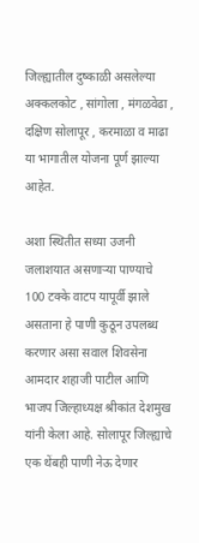जिल्ह्यातील दुष्काळी असलेल्या अक्कलकोट , सांगोला , मंगळवेढा , दक्षिण सोलापूर , करमाळा व माढा या भागातील योजना पूर्ण झाल्या आहेत.

अशा स्थितीत सध्या उजनी जलाशयात असणाऱ्या पाण्याचे 100 टक्के वाटप यापूर्वी झाले असताना हे पाणी कुठून उपलब्ध करणार असा सवाल शिवसेना आमदार शहाजी पाटील आणि भाजप जिल्हाध्यक्ष श्रीकांत देशमुख यांनी केला आहे. सोलापूर जिल्ह्याचे एक थेंबही पाणी नेऊ देणार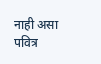नाही असा पवित्र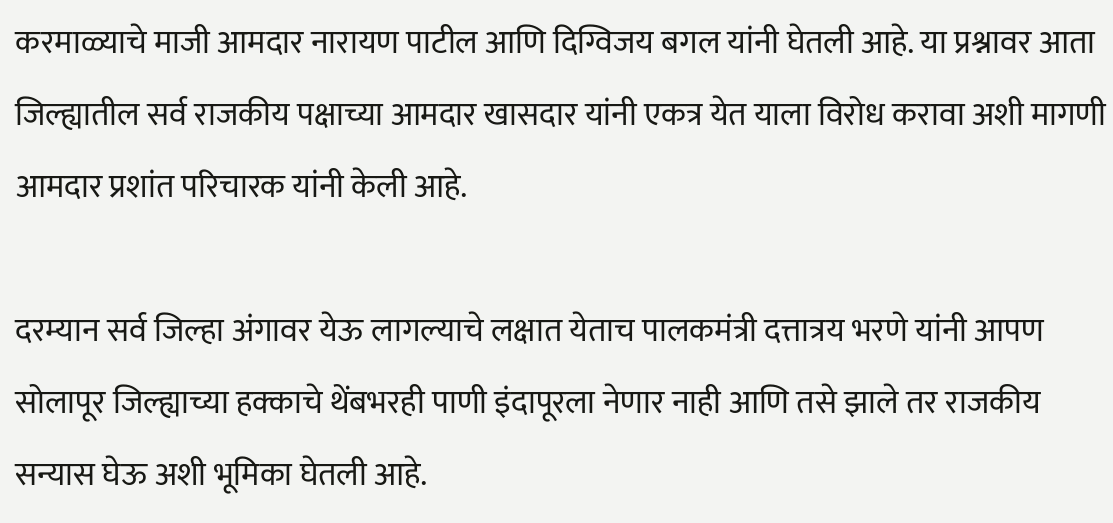करमाळ्याचे माजी आमदार नारायण पाटील आणि दिग्विजय बगल यांनी घेतली आहे. या प्रश्नावर आता जिल्ह्यातील सर्व राजकीय पक्षाच्या आमदार खासदार यांनी एकत्र येत याला विरोध करावा अशी मागणी आमदार प्रशांत परिचारक यांनी केली आहे.

दरम्यान सर्व जिल्हा अंगावर येऊ लागल्याचे लक्षात येताच पालकमंत्री दत्तात्रय भरणे यांनी आपण सोलापूर जिल्ह्याच्या हक्काचे थेंबभरही पाणी इंदापूरला नेणार नाही आणि तसे झाले तर राजकीय सन्यास घेऊ अशी भूमिका घेतली आहे.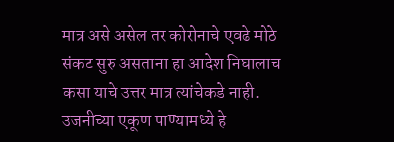मात्र असे असेल तर कोरोनाचे एवढे मोठे संकट सुरु असताना हा आदेश निघालाच कसा याचे उत्तर मात्र त्यांचेकडे नाही. उजनीच्या एकूण पाण्यामध्ये हे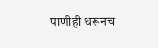पाणीही धरूनच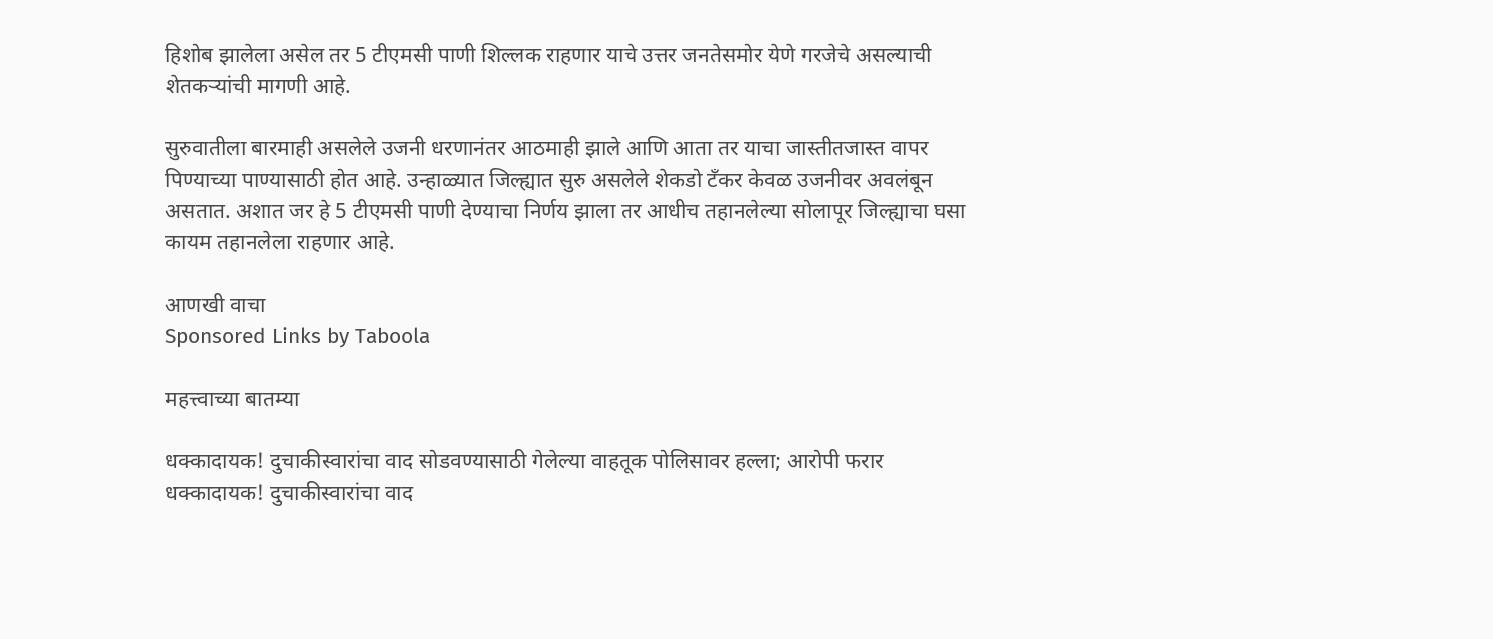हिशोब झालेला असेल तर 5 टीएमसी पाणी शिल्लक राहणार याचे उत्तर जनतेसमोर येणे गरजेचे असल्याची शेतकऱ्यांची मागणी आहे.

सुरुवातीला बारमाही असलेले उजनी धरणानंतर आठमाही झाले आणि आता तर याचा जास्तीतजास्त वापर पिण्याच्या पाण्यासाठी होत आहे. उन्हाळ्यात जिल्ह्यात सुरु असलेले शेकडो टँकर केवळ उजनीवर अवलंबून असतात. अशात जर हे 5 टीएमसी पाणी देण्याचा निर्णय झाला तर आधीच तहानलेल्या सोलापूर जिल्ह्याचा घसा कायम तहानलेला राहणार आहे.

आणखी वाचा
Sponsored Links by Taboola

महत्त्वाच्या बातम्या

धक्कादायक! दुचाकीस्वारांचा वाद सोडवण्यासाठी गेलेल्या वाहतूक पोलिसावर हल्ला; आरोपी फरार
धक्कादायक! दुचाकीस्वारांचा वाद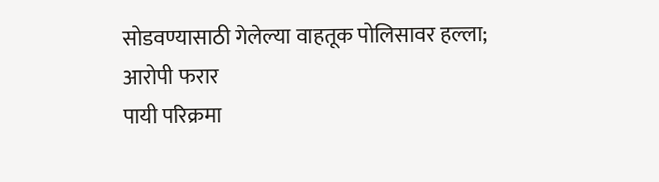सोडवण्यासाठी गेलेल्या वाहतूक पोलिसावर हल्ला; आरोपी फरार
पायी परिक्रमा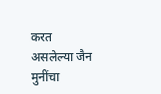करत असलेल्या जैन मुनींचा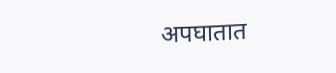अपघातात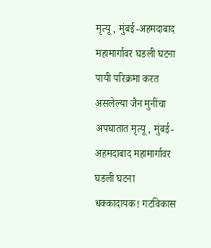मृत्यू, मुंबई-अहमदाबाद महामार्गावर घडली घटना
पायी परिक्रमा करत असलेल्या जैन मुनींचा अपघातात मृत्यू, मुंबई-अहमदाबाद महामार्गावर घडली घटना
धक्कादायक! गटविकास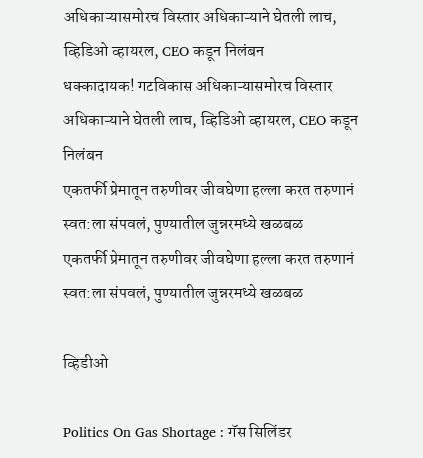अधिकाऱ्यासमोरच विस्तार अधिकाऱ्याने घेतली लाच, व्हिडिओ व्हायरल, CEO कडून निलंबन
धक्कादायक! गटविकास अधिकाऱ्यासमोरच विस्तार अधिकाऱ्याने घेतली लाच, व्हिडिओ व्हायरल, CEO कडून निलंबन
एकतर्फी प्रेमातून तरुणीवर जीवघेणा हल्ला करत तरुणानं स्वत:ला संपवलं, पुण्यातील जुन्नरमध्ये खळबळ
एकतर्फी प्रेमातून तरुणीवर जीवघेणा हल्ला करत तरुणानं स्वत:ला संपवलं, पुण्यातील जुन्नरमध्ये खळबळ

व्हिडीओ

Politics On Gas Shortage : गॅस सिलिंडर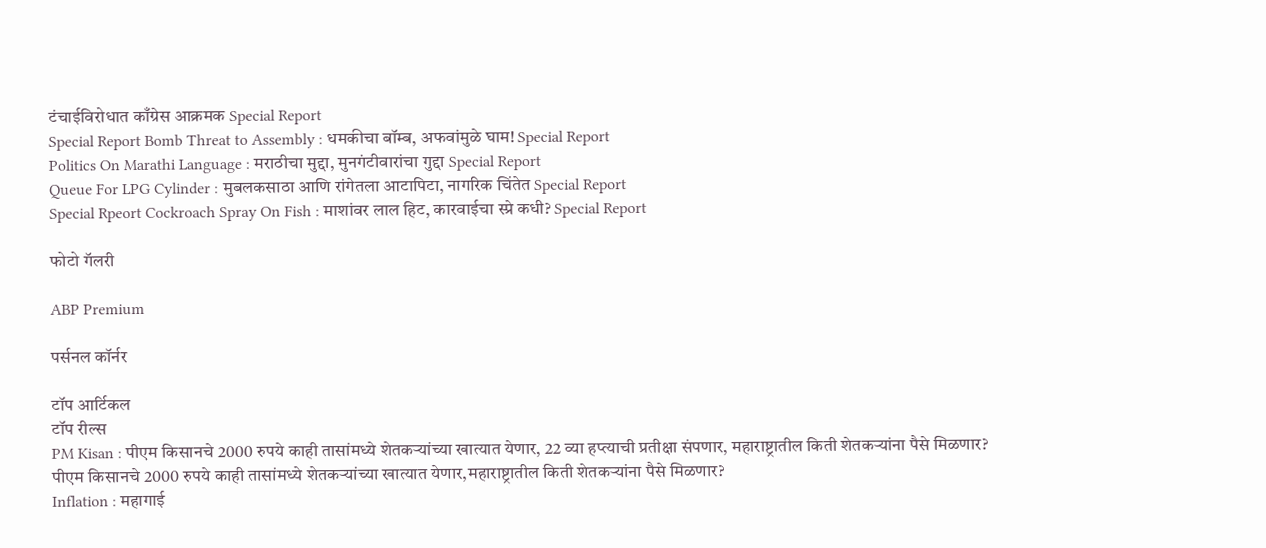टंचाईविरोधात काँग्रेस आक्रमक Special Report
Special Report Bomb Threat to Assembly : धमकीचा बॉम्ब, अफवांमुळे घाम! Special Report
Politics On Marathi Language : मराठीचा मुद्दा, मुनगंटीवारांचा गुद्दा Special Report
Queue For LPG Cylinder : मुबलकसाठा आणि रांगेतला आटापिटा, नागरिक चिंतेत Special Report
Special Rpeort Cockroach Spray On Fish : माशांवर लाल हिट, कारवाईचा स्प्रे कधी? Special Report

फोटो गॅलरी

ABP Premium

पर्सनल कॉर्नर

टॉप आर्टिकल
टॉप रील्स
PM Kisan : पीएम किसानचे 2000 रुपये काही तासांमध्ये शेतकऱ्यांच्या खात्यात येणार, 22 व्या हप्त्याची प्रतीक्षा संपणार, महाराष्ट्रातील किती शेतकऱ्यांना पैसे मिळणार?
पीएम किसानचे 2000 रुपये काही तासांमध्ये शेतकऱ्यांच्या खात्यात येणार,महाराष्ट्रातील किती शेतकऱ्यांना पैसे मिळणार?
Inflation : महागाई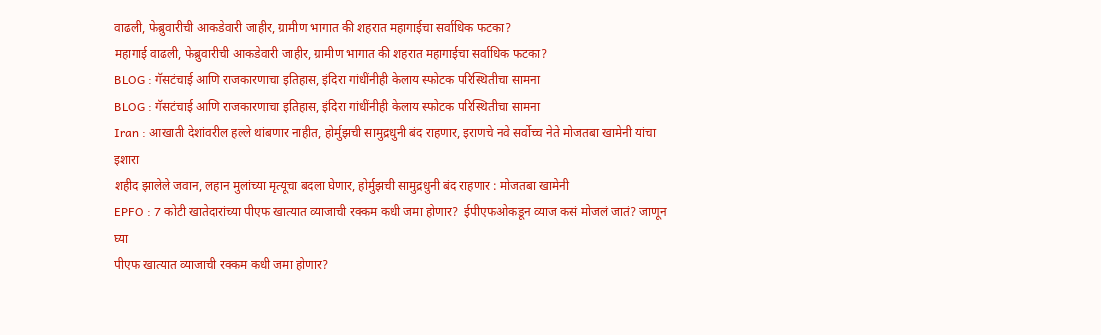वाढली, फेब्रुवारीची आकडेवारी जाहीर, ग्रामीण भागात की शहरात महागाईचा सर्वाधिक फटका?
महागाई वाढली, फेब्रुवारीची आकडेवारी जाहीर, ग्रामीण भागात की शहरात महागाईचा सर्वाधिक फटका?
BLOG : गॅसटंचाई आणि राजकारणाचा इतिहास, इंदिरा गांधींनीही केलाय स्फोटक परिस्थितीचा सामना
BLOG : गॅसटंचाई आणि राजकारणाचा इतिहास, इंदिरा गांधींनीही केलाय स्फोटक परिस्थितीचा सामना
Iran : आखाती देशांवरील हल्ले थांबणार नाहीत, होर्मुझची सामुद्रधुनी बंद राहणार, इराणचे नवे सर्वोच्च नेते मोजतबा खामेनी यांचा इशारा
शहीद झालेले जवान, लहान मुलांच्या मृत्यूचा बदला घेणार, होर्मुझची सामुद्रधुनी बंद राहणार : मोजतबा खामेनी
EPFO : 7 कोटी खातेदारांच्या पीएफ खात्यात व्याजाची रक्कम कधी जमा होणार?  ईपीएफओकडून व्याज कसं मोजलं जातं? जाणून घ्या
पीएफ खात्यात व्याजाची रक्कम कधी जमा होणार?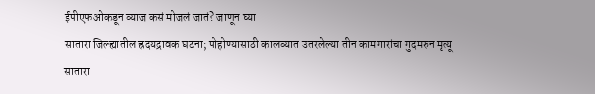ईपीएफओकडून व्याज कसं मोजलं जातं? जाणून घ्या
सातारा जिल्ह्यातील ह्रदयद्रावक घटना; पोहोण्यासाठी कालव्यात उतरलेल्या तीन कामगारांचा गुदमरुन मृत्यू
सातारा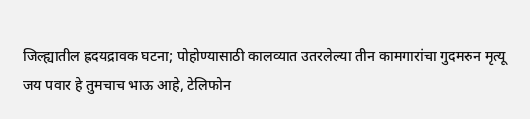जिल्ह्यातील ह्रदयद्रावक घटना; पोहोण्यासाठी कालव्यात उतरलेल्या तीन कामगारांचा गुदमरुन मृत्यू
जय पवार हे तुमचाच भाऊ आहे, टेलिफोन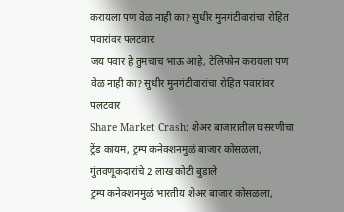करायला पण वेळ नाही का? सुधीर मुनगंटीवारांचा रोहित पवारांवर पलटवार
जय पवार हे तुमचाच भाऊ आहे, टेलिफोन करायला पण वेळ नाही का? सुधीर मुनगंटीवारांचा रोहित पवारांवर पलटवार
Share Market Crash: शेअर बाजारातील घसरणीचा ट्रेंड कायम, ट्रम्प कनेक्शनमुळं बाजार कोसळला, गुंतवणूकदारांचे 2 लाख कोटी बुडाले
ट्रम्प कनेक्शनमुळं भारतीय शेअर बाजार कोसळला,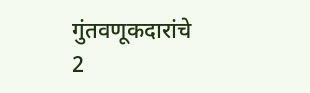गुंतवणूकदारांचे 2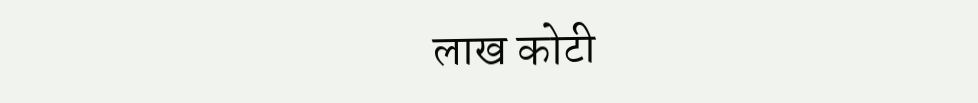लाख कोटी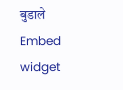बुडाले
Embed widget